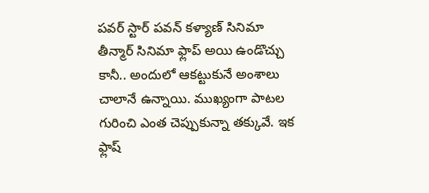పవర్ స్టార్ పవన్ కళ్యాణ్ సినిమా తీన్మార్ సినిమా ఫ్లాప్ అయి ఉండొచ్చు కానీ.. అందులో ఆకట్టుకునే అంశాలు చాలానే ఉన్నాయి. ముఖ్యంగా పాటల గురించి ఎంత చెప్పుకున్నా తక్కువే. ఇక ఫ్లాష్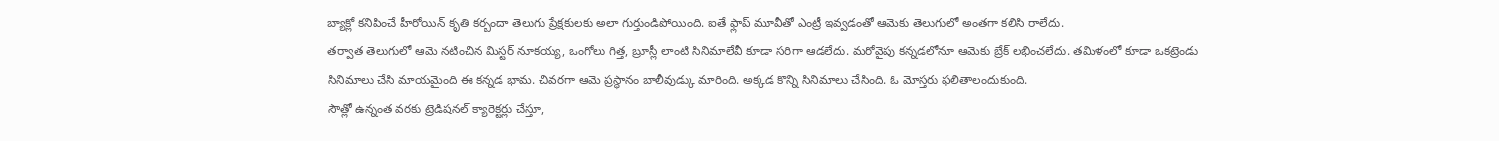బ్యాక్లో కనిపించే హీరోయిన్ కృతి కర్బందా తెలుగు ప్రేక్షకులకు అలా గుర్తుండిపోయింది. ఐతే ఫ్లాప్ మూవీతో ఎంట్రీ ఇవ్వడంతో ఆమెకు తెలుగులో అంతగా కలిసి రాలేదు.
తర్వాత తెలుగులో ఆమె నటించిన మిస్టర్ నూకయ్య, ఒంగోలు గిత్త, బ్రూస్లీ లాంటి సినిమాలేవీ కూడా సరిగా ఆడలేదు. మరోవైపు కన్నడలోనూ ఆమెకు బ్రేక్ లభించలేదు. తమిళంలో కూడా ఒకట్రెండు సినిమాలు చేసి మాయమైంది ఈ కన్నడ భామ. చివరగా ఆమె ప్రస్థానం బాలీవుడ్కు మారింది. అక్కడ కొన్ని సినిమాలు చేసింది. ఓ మోస్తరు ఫలితాలందుకుంది.
సౌత్లో ఉన్నంత వరకు ట్రెడిషనల్ క్యారెక్టర్లు చేస్తూ,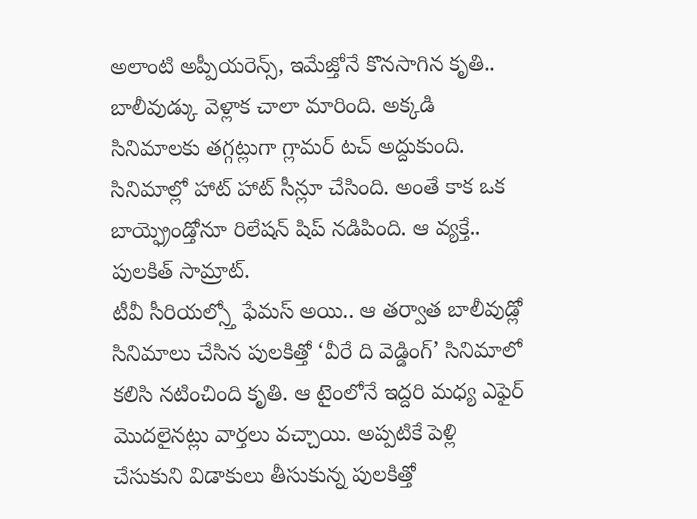అలాంటి అప్పీయరెన్స్, ఇమేజ్తోనే కొనసాగిన కృతి.. బాలీవుడ్కు వెళ్లాక చాలా మారింది. అక్కడి సినిమాలకు తగ్గట్లుగా గ్లామర్ టచ్ అద్దుకుంది. సినిమాల్లో హాట్ హాట్ సీన్లూ చేసింది. అంతే కాక ఒక బాయ్ఫ్రెండ్తోనూ రిలేషన్ షిప్ నడిపింది. ఆ వ్యక్తే.. పులకిత్ సామ్రాట్.
టీవీ సీరియల్స్తో ఫేమస్ అయి.. ఆ తర్వాత బాలీవుడ్లో సినిమాలు చేసిన పులకిత్తో ‘వీరే ది వెడ్డింగ్’ సినిమాలో కలిసి నటించింది కృతి. ఆ టైంలోనే ఇద్దరి మధ్య ఎఫైర్ మొదలైనట్లు వార్తలు వచ్చాయి. అప్పటికే పెళ్లి చేసుకుని విడాకులు తీసుకున్న పులకిత్తో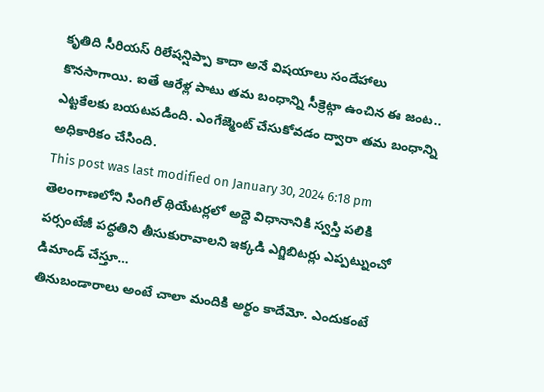కృతిది సీరియస్ రిలేషన్షిప్పా కాదా అనే విషయాలు సందేహాలు కొనసాగాయి. ఐతే ఆరేళ్ల పాటు తమ బంధాన్ని సీక్రెట్గా ఉంచిన ఈ జంట.. ఎట్టకేలకు బయటపడింది. ఎంగేజ్మెంట్ చేసుకోవడం ద్వారా తమ బంధాన్ని అధికారికం చేసింది.
This post was last modified on January 30, 2024 6:18 pm
తెలంగాణలోని సింగిల్ థియేటర్లలో అద్దె విధానానికి స్వస్తి పలికి పర్సంటేజీ పద్ధతిని తీసుకురావాలని ఇక్కడి ఎగ్జిబిటర్లు ఎప్పట్నుంచో డిమాండ్ చేస్తూ…
తినుబండారాలు అంటే చాలా మందికి అర్థం కాదేమో. ఎందుకంటే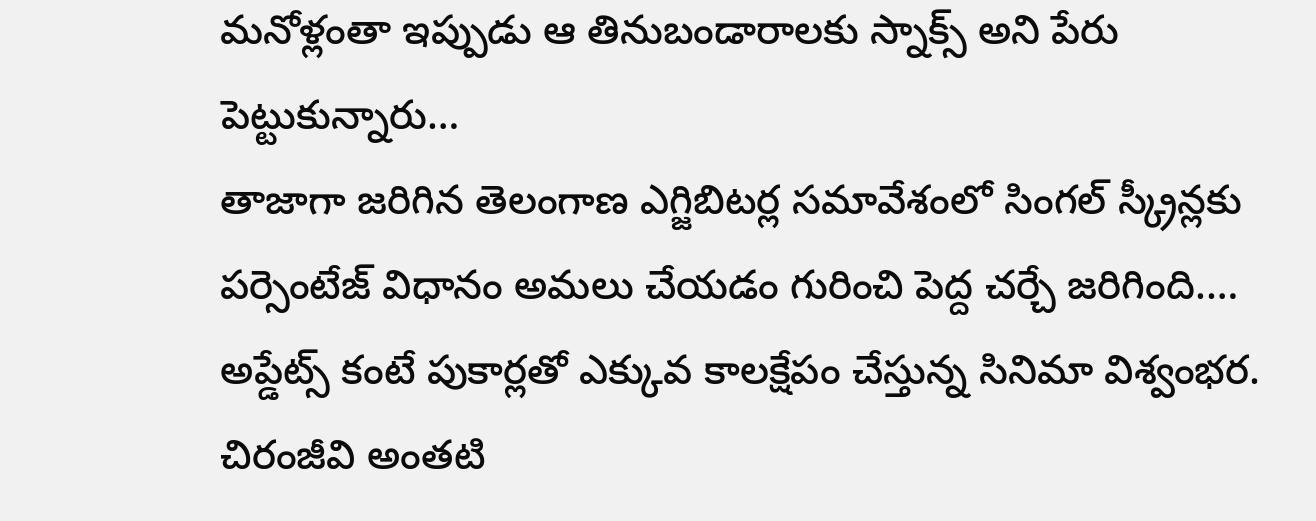మనోళ్లంతా ఇప్పుడు ఆ తినుబండారాలకు స్నాక్స్ అని పేరు పెట్టుకున్నారు…
తాజాగా జరిగిన తెలంగాణ ఎగ్జిబిటర్ల సమావేశంలో సింగల్ స్క్రీన్లకు పర్సెంటేజ్ విధానం అమలు చేయడం గురించి పెద్ద చర్చే జరిగింది.…
అప్డేట్స్ కంటే పుకార్లతో ఎక్కువ కాలక్షేపం చేస్తున్న సినిమా విశ్వంభర. చిరంజీవి అంతటి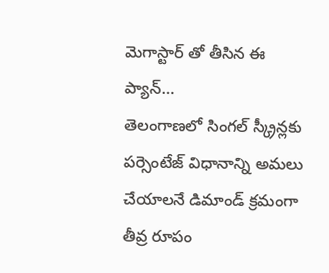మెగాస్టార్ తో తీసిన ఈ ప్యాన్…
తెలంగాణలో సింగల్ స్క్రీన్లకు పర్సెంటేజ్ విధానాన్ని అమలు చేయాలనే డిమాండ్ క్రమంగా తీవ్ర రూపం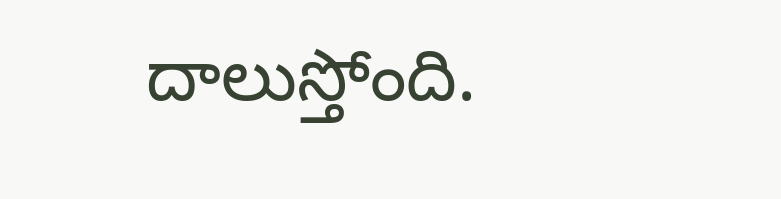దాలుస్తోంది.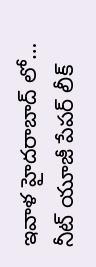ఇవాళ హైదరాబాద్ లో…
నీట్ యూజీ పేపర్ లీక్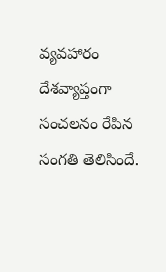వ్యవహారం దేశవ్యాప్తంగా సంచలనం రేపిన సంగతి తెలిసిందే.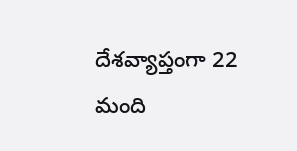దేశవ్యాప్తంగా 22 మంది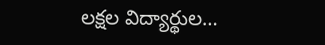లక్షల విద్యార్థుల…